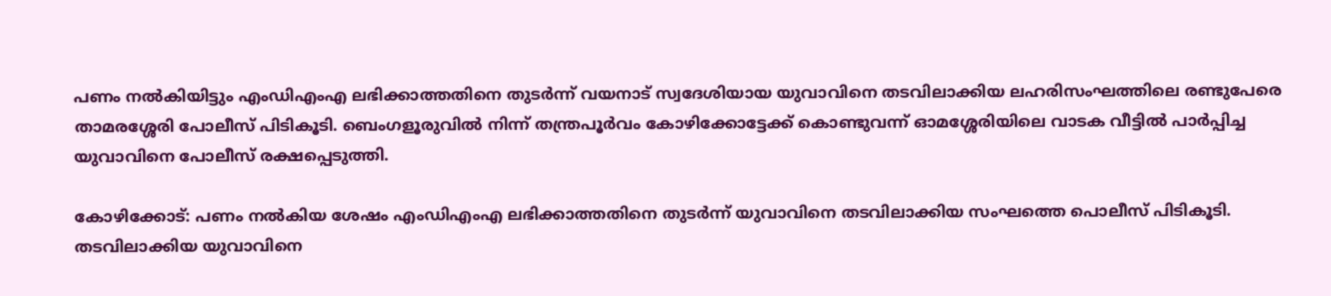പണം നൽകിയിട്ടും എംഡിഎംഎ ലഭിക്കാത്തതിനെ തുടർന്ന് വയനാട് സ്വദേശിയായ യുവാവിനെ തടവിലാക്കിയ ലഹരിസംഘത്തിലെ രണ്ടുപേരെ താമരശ്ശേരി പോലീസ് പിടികൂടി. ബെംഗളൂരുവിൽ നിന്ന് തന്ത്രപൂർവം കോഴിക്കോട്ടേക്ക് കൊണ്ടുവന്ന് ഓമശ്ശേരിയിലെ വാടക വീട്ടിൽ പാർപ്പിച്ച യുവാവിനെ പോലീസ് രക്ഷപ്പെടുത്തി.

കോഴിക്കോട്: പണം നല്‍കിയ ശേഷം എംഡിഎംഎ ലഭിക്കാത്തതിനെ തുടര്‍ന്ന് യുവാവിനെ തടവിലാക്കിയ സംഘത്തെ പൊലീസ് പിടികൂടി. തടവിലാക്കിയ യുവാവിനെ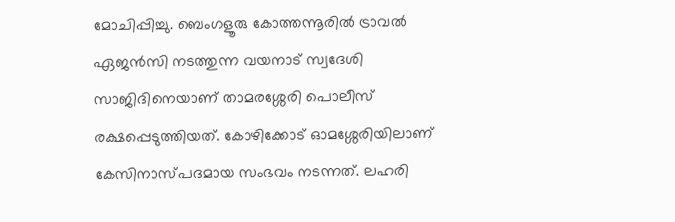മോചിപ്പിച്ചു. ബെംഗളൂരു കോത്തന്നൂരില്‍ ട്രാവല്‍ ഏജന്‍സി നടത്തുന്ന വയനാട് സ്വദേശി സാജിദിനെയാണ് താമരശ്ശേരി പൊലീസ് രക്ഷപ്പെടുത്തിയത്. കോഴിക്കോട് ഓമശ്ശേരിയിലാണ് കേസിനാസ്പദമായ സംഭവം നടന്നത്. ലഹരി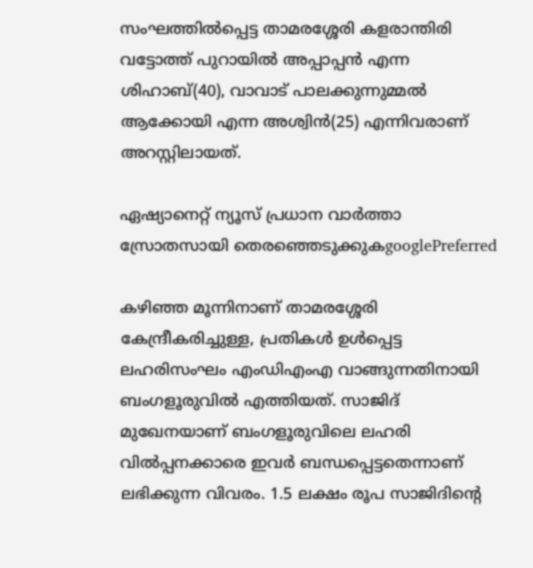സംഘത്തില്‍പ്പെട്ട താമരശ്ശേരി കളരാന്തിരി വട്ടോത്ത് പുറായില്‍ അപ്പാപ്പന്‍ എന്ന ശിഹാബ്(40), വാവാട് പാലക്കുന്നുമ്മല്‍ ആക്കോയി എന്ന അശ്വിന്‍(25) എന്നിവരാണ് അറസ്റ്റിലായത്.

ഏഷ്യാനെറ്റ് ന്യൂസ് പ്രധാന വാർത്താ സ്രോതസായി തെരഞ്ഞെടുക്കുകgooglePreferred

കഴിഞ്ഞ മൂന്നിനാണ് താമരശ്ശേരി കേന്ദ്രീകരിച്ചുള്ള, പ്രതികള്‍ ഉള്‍പ്പെട്ട ലഹരിസംഘം എംഡിഎംഎ വാങ്ങുന്നതിനായി ബംഗളൂരുവില്‍ എത്തിയത്. സാജിദ് മുഖേനയാണ് ബംഗളൂരുവിലെ ലഹരി വില്‍പ്പനക്കാരെ ഇവര്‍ ബന്ധപ്പെട്ടതെന്നാണ് ലഭിക്കുന്ന വിവരം. 1.5 ലക്ഷം രൂപ സാജിദിന്റെ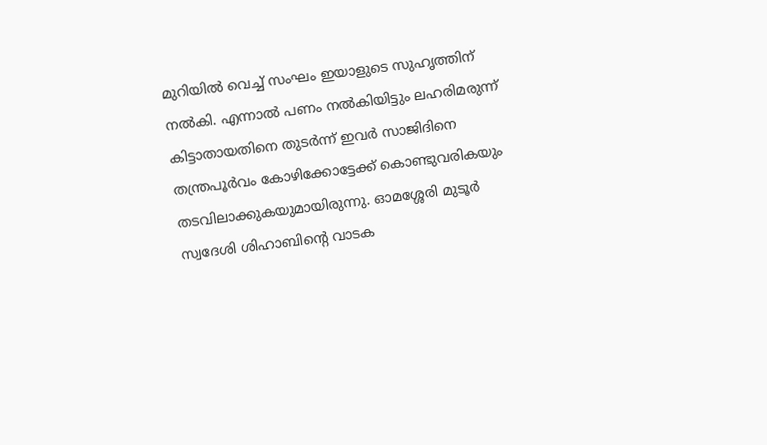മുറിയില്‍ വെച്ച് സംഘം ഇയാളുടെ സുഹൃത്തിന് നല്‍കി. എന്നാല്‍ പണം നല്‍കിയിട്ടും ലഹരിമരുന്ന് കിട്ടാതായതിനെ തുടര്‍ന്ന് ഇവര്‍ സാജിദിനെ തന്ത്രപൂര്‍വം കോഴിക്കോട്ടേക്ക് കൊണ്ടുവരികയും തടവിലാക്കുകയുമായിരുന്നു. ഓമശ്ശേരി മുടൂര്‍ സ്വദേശി ശിഹാബിന്റെ വാടക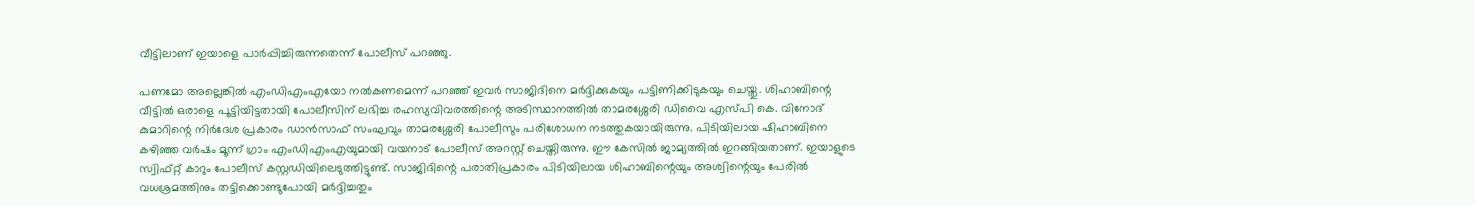വീട്ടിലാണ് ഇയാളെ പാര്‍പ്പിച്ചിരുന്നതെന്ന് പോലീസ് പറഞ്ഞു.

പണമോ അല്ലെങ്കില്‍ എംഡിഎംഎയോ നല്‍കണമെന്ന് പറഞ്ഞ് ഇവര്‍ സാജിദിനെ മര്‍ദ്ദിക്കുകയും പട്ടിണിക്കിടുകയും ചെയ്തു. ശിഹാബിന്റെ വീട്ടില്‍ ഒരാളെ പൂട്ടിയിട്ടതായി പോലീസിന് ലഭിച്ച രഹസ്യവിവരത്തിന്റെ അടിസ്ഥാനത്തില്‍ താമരശ്ശേരി ഡിവൈ എസ്പി കെ. വിനോദ് കുമാറിന്റെ നിര്‍ദേശ പ്രകാരം ഡാന്‍സാഫ് സംഘവും താമരശ്ശേരി പോലീസും പരിശോധന നടത്തുകയായിരുന്നു. പിടിയിലായ ഷിഹാബിനെ കഴിഞ്ഞ വര്‍ഷം മൂന്ന് ഗ്രാം എംഡിഎംഎയുമായി വയനാട് പോലീസ് അറസ്റ്റ് ചെയ്തിരുന്നു. ഈ കേസില്‍ ജാമ്യത്തില്‍ ഇറങ്ങിയതാണ്. ഇയാളുടെ സ്വിഫ്റ്റ് കാറും പോലീസ് കസ്റ്റഡിയിലെടുത്തിട്ടുണ്ട്. സാജിദിന്റെ പരാതിപ്രകാരം പിടിയിലായ ശിഹാബിന്റെയും അശ്വിന്റെയും പേരില്‍ വധശ്രമത്തിനും തട്ടിക്കൊണ്ടുപോയി മര്‍ദ്ദിച്ചതും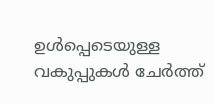ഉള്‍പ്പെടെയുള്ള വകുപ്പുകള്‍ ചേര്‍ത്ത്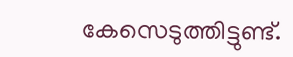കേസെടുത്തിട്ടുണ്ട്.